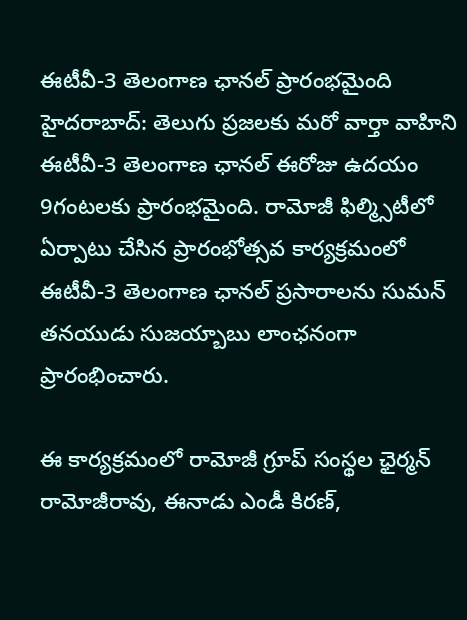ఈటీవీ-3 తెలంగాణ ఛానల్ ప్రారంభమైంది
హైదరాబాద్: తెలుగు ప్రజలకు మరో వార్తా వాహిని ఈటీవీ-3 తెలంగాణ ఛానల్ ఈరోజు ఉదయం 9గంటలకు ప్రారంభమైంది. రామోజీ ఫిల్మ్సిటీలో ఏర్పాటు చేసిన ప్రారంభోత్సవ కార్యక్రమంలో ఈటీవీ-3 తెలంగాణ ఛానల్ ప్రసారాలను సుమన్ తనయుడు సుజయ్బాబు లాంఛనంగా ప్రారంభించారు.

ఈ కార్యక్రమంలో రామోజీ గ్రూప్ సంస్థల ఛైర్మన్ రామోజీరావు, ఈనాడు ఎండీ కిరణ్,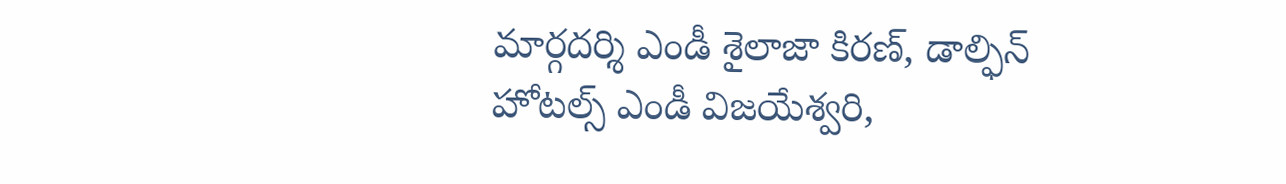మార్గదర్శి ఎండీ శైలాజా కిరణ్, డాల్ఫిన్ హోటల్స్ ఎండీ విజయేశ్వరి,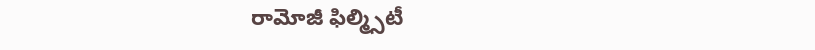రామోజీ ఫిల్మ్సిటీ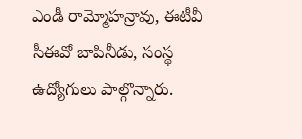ఎండీ రామ్మోహన్రావు, ఈటీవీ సీఈవో బాపినీడు, సంస్థ ఉద్యోగులు పాల్గొన్నారు.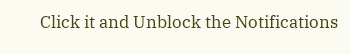Click it and Unblock the Notifications